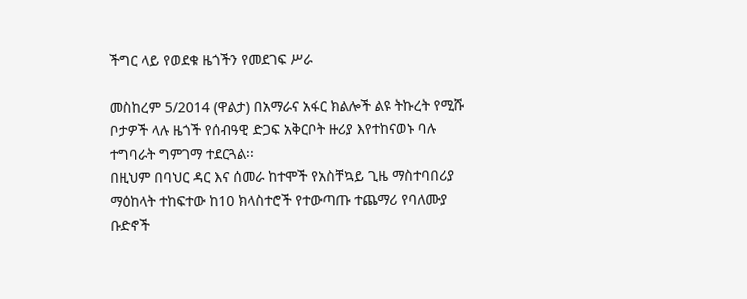ችግር ላይ የወደቁ ዜጎችን የመደገፍ ሥራ

መስከረም 5/2014 (ዋልታ) በአማራና አፋር ክልሎች ልዩ ትኩረት የሚሹ ቦታዎች ላሉ ዜጎች የሰብዓዊ ድጋፍ አቅርቦት ዙሪያ እየተከናወኑ ባሉ ተግባራት ግምገማ ተደርጓል፡፡
በዚህም በባህር ዳር እና ሰመራ ከተሞች የአስቸኳይ ጊዜ ማስተባበሪያ ማዕከላት ተከፍተው ከ10 ክላስተሮች የተውጣጡ ተጨማሪ የባለሙያ ቡድኖች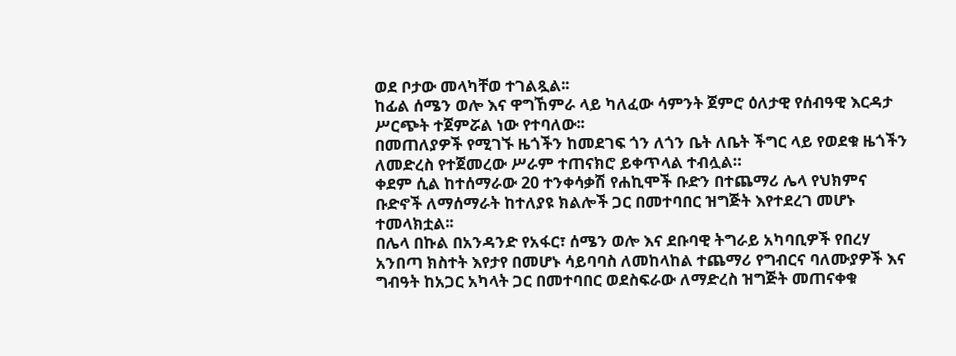ወደ ቦታው መላካቸወ ተገልጿል፡፡
ከፊል ሰሜን ወሎ እና ዋግኸምራ ላይ ካለፈው ሳምንት ጀምሮ ዕለታዊ የሰብዓዊ እርዳታ ሥርጭት ተጀምሯል ነው የተባለው፡፡
በመጠለያዎች የሚገኙ ዜጎችን ከመደገፍ ጎን ለጎን ቤት ለቤት ችግር ላይ የወደቁ ዜጎችን ለመድረስ የተጀመረው ሥራም ተጠናክሮ ይቀጥላል ተብሏል።
ቀደም ሲል ከተሰማራው 20 ተንቀሳቃሽ የሐኪሞች ቡድን በተጨማሪ ሌላ የህክምና ቡድኖች ለማሰማራት ከተለያዩ ክልሎች ጋር በመተባበር ዝግጅት እየተደረገ መሆኑ ተመላክቷል፡፡
በሌላ በኩል በአንዳንድ የአፋር፣ ሰሜን ወሎ እና ደቡባዊ ትግራይ አካባቢዎች የበረሃ አንበጣ ክስተት እየታየ በመሆኑ ሳይባባስ ለመከላከል ተጨማሪ የግብርና ባለሙያዎች እና ግብዓት ከአጋር አካላት ጋር በመተባበር ወደስፍራው ለማድረስ ዝግጅት መጠናቀቁ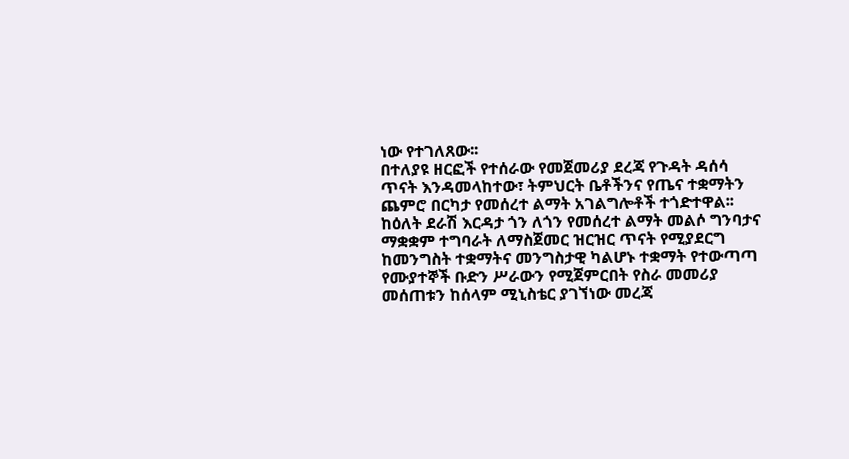ነው የተገለጸው፡፡
በተለያዩ ዘርፎች የተሰራው የመጀመሪያ ደረጃ የጉዳት ዳሰሳ ጥናት እንዳመላከተው፣ ትምህርት ቤቶችንና የጤና ተቋማትን ጨምሮ በርካታ የመሰረተ ልማት አገልግሎቶች ተጎድተዋል፡፡
ከዕለት ደራሽ እርዳታ ጎን ለጎን የመሰረተ ልማት መልሶ ግንባታና ማቋቋም ተግባራት ለማስጀመር ዝርዝር ጥናት የሚያደርግ ከመንግስት ተቋማትና መንግስታዊ ካልሆኑ ተቋማት የተውጣጣ የሙያተኞች ቡድን ሥራውን የሚጀምርበት የስራ መመሪያ መሰጠቱን ከሰላም ሚኒስቴር ያገኘነው መረጃ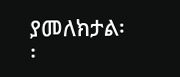ያመለክታል፡፡